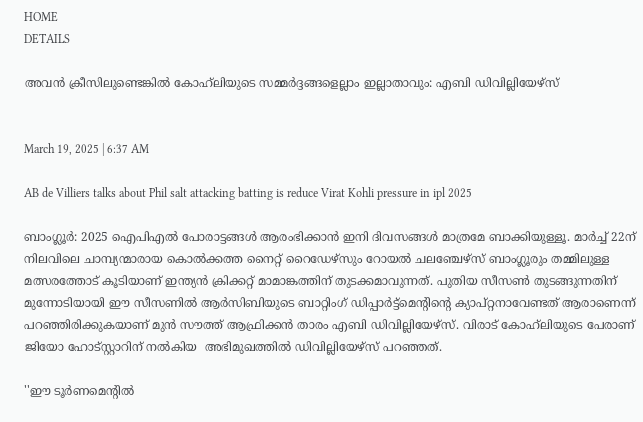HOME
DETAILS

അവൻ ക്രീസിലുണ്ടെങ്കിൽ കോഹ്‌ലിയുടെ സമ്മർദ്ദങ്ങളെല്ലാം ഇല്ലാതാവും: എബി ഡിവില്ലിയേഴ്സ്


March 19, 2025 | 6:37 AM

AB de Villiers talks about Phil salt attacking batting is reduce Virat Kohli pressure in ipl 2025

ബാംഗ്ലൂർ: 2025 ഐപിഎൽ പോരാട്ടങ്ങൾ ആരംഭിക്കാൻ ഇനി ദിവസങ്ങൾ മാത്രമേ ബാക്കിയുള്ളൂ. മാർച്ച് 22ന് നിലവിലെ ചാമ്പ്യന്മാരായ കൊൽക്കത്ത നൈറ്റ് റൈഡേഴ്സും റോയൽ ചലഞ്ചേഴ്‌സ് ബാംഗ്ലൂരും തമ്മിലുള്ള മത്സരത്തോട് കൂടിയാണ് ഇന്ത്യൻ ക്രിക്കറ്റ് മാമാങ്കത്തിന് തുടക്കമാവുന്നത്. പുതിയ സീസൺ തുടങ്ങുന്നതിന് മുന്നോടിയായി ഈ സീസണിൽ ആർസിബിയുടെ ബാറ്റിംഗ് ഡിപ്പാർട്ട്മെന്റിന്റെ ക്യാപ്റ്റനാവേണ്ടത് ആരാണെന്ന് പറഞ്ഞിരിക്കുകയാണ് മുൻ സൗത്ത് ആഫ്രിക്കൻ താരം എബി ഡിവില്ലിയേഴ്സ്. വിരാട് കോഹ്‌ലിയുടെ പേരാണ് ജിയോ ഹോട്സ്റ്റാറിന് നൽകിയ  അഭിമുഖത്തിൽ ഡിവില്ലിയേഴ്സ് പറഞ്ഞത്.

''ഈ ടൂർണമെന്റിൽ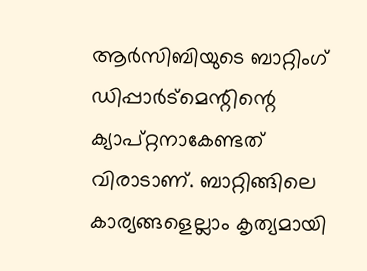ആർസിബിയുടെ ബാറ്റിംഗ് ഡിപ്പാർട്മെന്റിന്റെ ക്യാപ്റ്റനാകേണ്ടത് വിരാടാണ്. ബാറ്റിങ്ങിലെ കാര്യങ്ങളെല്ലാം കൃത്യമായി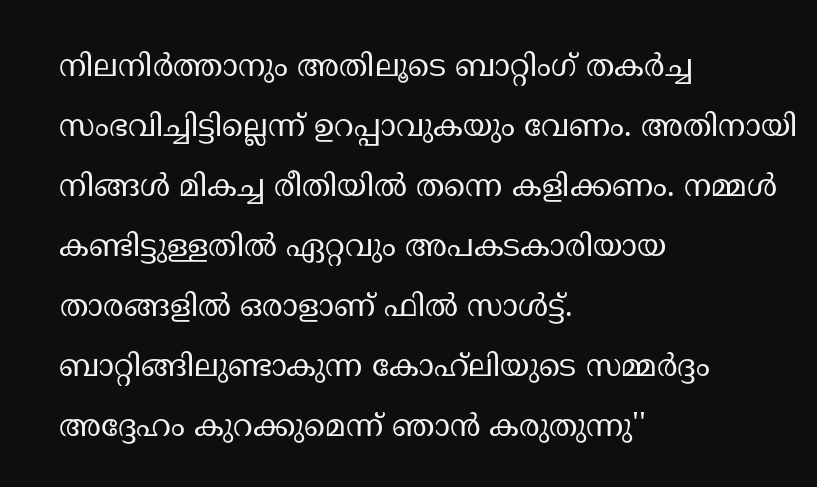നിലനിർത്താനും അതിലൂടെ ബാറ്റിംഗ് തകർച്ച സംഭവിച്ചിട്ടില്ലെന്ന് ഉറപ്പാവുകയും വേണം. അതിനായി നിങ്ങൾ മികച്ച രീതിയിൽ തന്നെ കളിക്കണം. നമ്മൾ കണ്ടിട്ടുള്ളതിൽ ഏറ്റവും അപകടകാരിയായ താരങ്ങളിൽ ഒരാളാണ് ഫിൽ സാൾട്ട്. ബാറ്റിങ്ങിലുണ്ടാകുന്ന കോഹ്‌ലിയുടെ സമ്മർദ്ദം അദ്ദേഹം കുറക്കുമെന്ന് ഞാൻ കരുതുന്നു''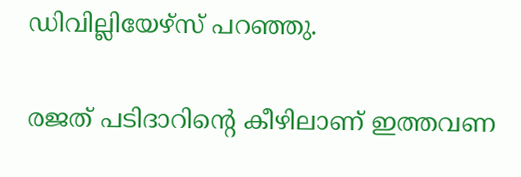ഡിവില്ലിയേഴ്സ് പറഞ്ഞു.

രജത് പടിദാറിന്റെ കീഴിലാണ് ഇത്തവണ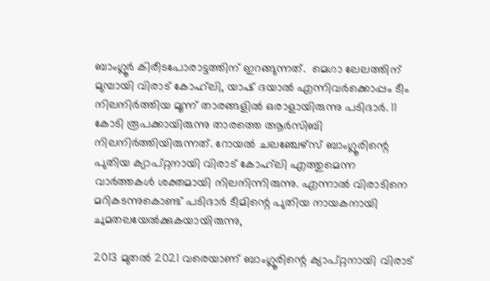ബാംഗ്ലൂർ കിരീടപോരാട്ടത്തിന് ഇറങ്ങുന്നത്.  മെഗാ ലേലത്തിന് മുമ്പായി വിരാട് കോഹ്‌ലി, യാഷ് ദയാൽ എന്നിവർക്കൊപ്പം ടീം നിലനിർത്തിയ മൂന്ന് താരങ്ങളിൽ ഒരാളായിരുന്നു പടിദാർ. 11 കോടി രൂപക്കായിരുന്നു താരത്തെ ആർസിബി നിലനിർത്തിയിരുന്നത്. റോയൽ ചലഞ്ചേഴ്‌സ് ബാംഗ്ലൂരിന്റെ പുതിയ ക്യാപ്റ്റനായി വിരാട് കോഹ്‌ലി എത്തുമെന്ന വാർത്തകൾ ശക്തമായി നിലനിന്നിരുന്നു. എന്നാൽ വിരാടിനെ മറികടന്നുകൊണ്ട് പടിദാർ ടീമിന്റെ പുതിയ നായകനായി ചുമതലയേൽക്കുകയായിരുന്നു,

2013 മുതൽ 2021 വരെയാണ് ബാംഗ്ലൂരിന്റെ ക്യാപ്റ്റനായി വിരാട്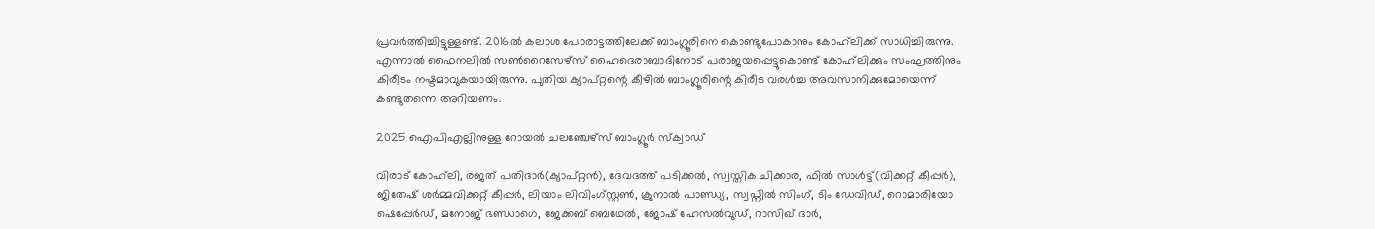പ്രവർത്തിച്ചിട്ടുള്ളണ്ട്. 2016ൽ കലാശ പോരാട്ടത്തിലേക്ക് ബാംഗ്ലൂരിനെ കൊണ്ടുപോകാനും കോഹ്‌ലിക്ക്‌ സാധിച്ചിരുന്നു. എന്നാൽ ഫൈനലിൽ സൺറൈസേഴ്സ് ഹൈദെരാബാദിനോട് പരാജയപ്പെട്ടുകൊണ്ട് കോഹ്‌ലിക്കും സംഘത്തിനും കിരീടം നഷ്ടമാവുകയായിരുന്നു. പുതിയ ക്യാപ്റ്റന്റെ കീഴിൽ ബാംഗ്ലൂരിന്റെ കിരീട വരൾച്ച അവസാനിക്കുമോയെന്ന് കണ്ടുതന്നെ അറിയണം.

2025 ഐപിഎല്ലിനുള്ള റോയൽ ചലഞ്ചേഴ്‌സ് ബാംഗ്ലൂർ സ്‌ക്വാഡ്

വിരാട് കോഹ്‌ലി, രജത് പതിദാർ(ക്യാപ്റ്റൻ), ദേവദത്ത് പടിക്കൽ, സ്വസ്തിക ചിക്കാര, ഫിൽ സാൾട്ട്(വിക്കറ്റ് കീപ്പർ), ജിതേഷ് ശർമ്മവിക്കറ്റ് കീപ്പർ, ലിയാം ലിവിംഗ്സ്റ്റൺ, ക്രുനാൽ പാണ്ഡ്യ, സ്വപ്നിൽ സിംഗ്, ടിം ഡേവിഡ്, റൊമാരിയോ ഷെപ്പേർഡ്, മനോജ് ഭണ്ഡാഗെ, ജേക്കബ് ബെഥേൽ, ജോഷ് ഹേസൽവുഡ്, റാസിഖ് ദാർ,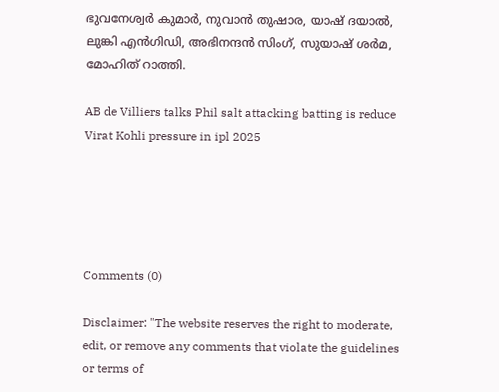ഭുവനേശ്വർ കുമാർ, നുവാൻ തുഷാര, യാഷ് ദയാൽ, ലുങ്കി എൻഗിഡി, അഭിനന്ദൻ സിംഗ്, സുയാഷ് ശർമ, മോഹിത് റാത്തി.

AB de Villiers talks Phil salt attacking batting is reduce Virat Kohli pressure in ipl 2025





Comments (0)

Disclaimer: "The website reserves the right to moderate, edit, or remove any comments that violate the guidelines or terms of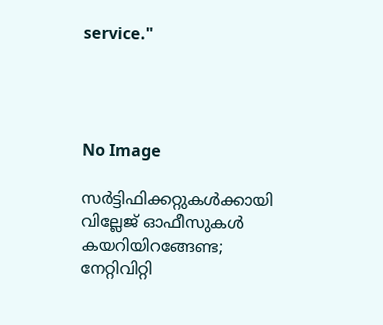service."




No Image

സർട്ടിഫിക്കറ്റുകൾക്കായി വില്ലേജ് ഓഫീസുകൾ കയറിയിറങ്ങേണ്ട; നേറ്റിവിറ്റി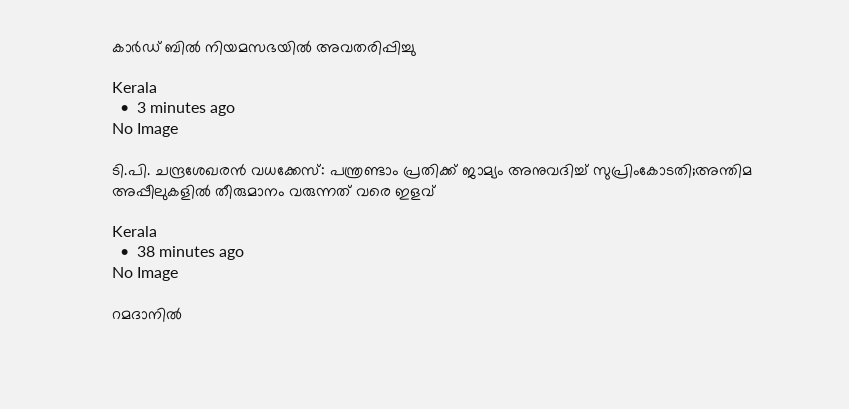കാർഡ് ബിൽ നിയമസഭയിൽ അവതരിപ്പിച്ചു

Kerala
  •  3 minutes ago
No Image

ടി.പി. ചന്ദ്രശേഖരൻ വധക്കേസ്: പന്ത്രണ്ടാം പ്രതിക്ക് ജാമ്യം അനുവദിച്ച് സുപ്രിംകോടതി;അന്തിമ അപ്പീലുകളിൽ തീരുമാനം വരുന്നത് വരെ ഇളവ്

Kerala
  •  38 minutes ago
No Image

റമദാനിൽ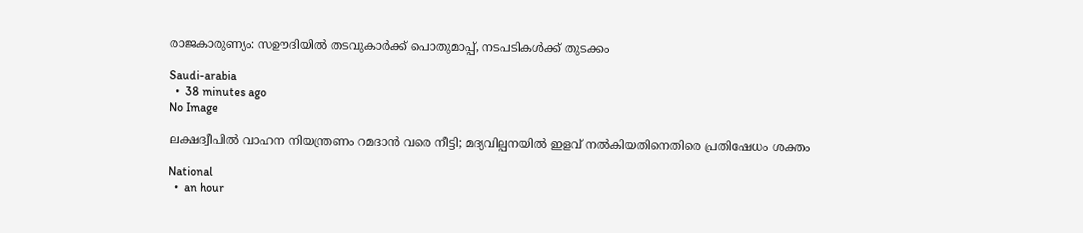രാജകാരുണ്യം: സഊദിയിൽ തടവുകാർക്ക് പൊതുമാപ്പ്, നടപടികൾക്ക് തുടക്കം

Saudi-arabia
  •  38 minutes ago
No Image

ലക്ഷദ്വീപിൽ വാഹന നിയന്ത്രണം റമദാൻ വരെ നീട്ടി; മദ്യവില്പനയിൽ ഇളവ് നൽകിയതിനെതിരെ പ്രതിഷേധം ശക്തം

National
  •  an hour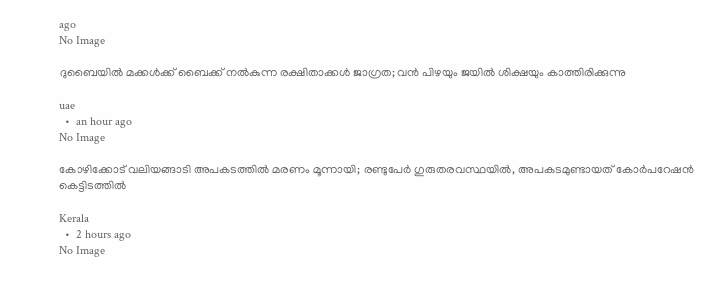ago
No Image

ദുബൈയില്‍ മക്കള്‍ക്ക് ബൈക്ക് നല്‍കുന്ന രക്ഷിതാക്കള്‍ ജാഗ്രത; വന്‍ പിഴയും ജയില്‍ ശിക്ഷയും കാത്തിരിക്കുന്നു

uae
  •  an hour ago
No Image

കോഴിക്കോട് വലിയങ്ങാടി അപകടത്തിൽ മരണം മൂന്നായി; രണ്ടുപേർ ഗുരുതരവസ്ഥയിൽ, അപകടമുണ്ടായത് കോർപറേഷൻ കെട്ടിടത്തിൽ

Kerala
  •  2 hours ago
No Image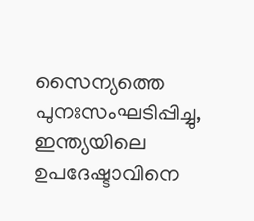സൈന്യത്തെ പുനഃസംഘടിപ്പിച്ചു, ഇന്ത്യയിലെ ഉപദേഷ്ടാവിനെ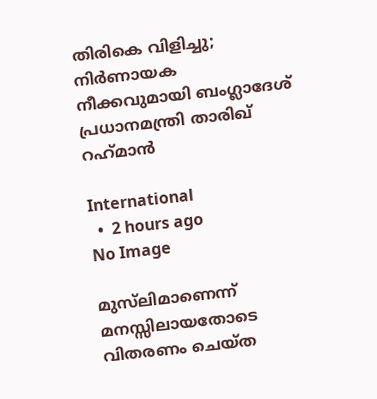തിരികെ വിളിച്ചു;  നിര്‍ണായക നീക്കവുമായി ബംഗ്ലാദേശ് പ്രധാനമന്ത്രി താരിഖ് റഹ്‌മാന്‍

International
  •  2 hours ago
No Image

മുസ്‌ലിമാണെന്ന് മനസ്സിലായതോടെ വിതരണം ചെയ്ത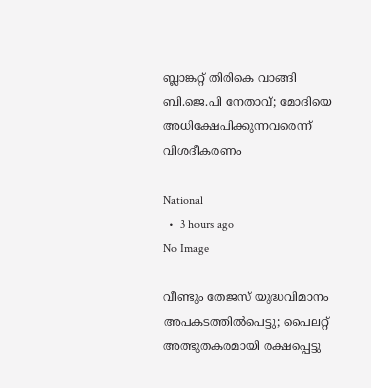ബ്ലാങ്കറ്റ് തിരികെ വാങ്ങി ബി.ജെ.പി നേതാവ്; മോദിയെ അധിക്ഷേപിക്കുന്നവരെന്ന് വിശദീകരണം

National
  •  3 hours ago
No Image

വീണ്ടും തേജസ് യുദ്ധവിമാനം അപകടത്തില്‍പെട്ടു; പൈലറ്റ് അത്ഭുതകരമായി രക്ഷപ്പെട്ടു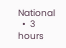National
  •  3 hours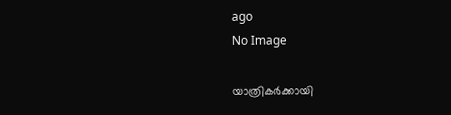ago
No Image

യാത്രികര്‍ക്കായി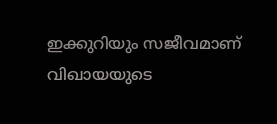ഇക്കുറിയും സജീവമാണ് വിഖായയുടെ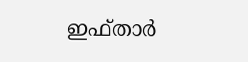ഇഫ്താര്‍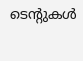ടെന്റുകള്‍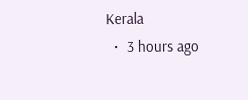Kerala
  •  3 hours ago